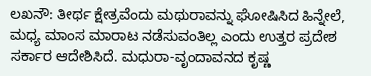ಲಖನೌ: ತೀರ್ಥ ಕ್ಷೇತ್ರವೆಂದು ಮಥುರಾವನ್ನು ಘೋಷಿಸಿದ ಹಿನ್ನೇಲೆ, ಮಧ್ಯ ಮಾಂಸ ಮಾರಾಟ ನಡೆಸುವಂತಿಲ್ಲ ಎಂದು ಉತ್ತರ ಪ್ರದೇಶ ಸರ್ಕಾರ ಆದೇಶಿಸಿದೆ. ಮಧುರಾ-ವೃಂದಾವನದ ಕೃಷ್ಣ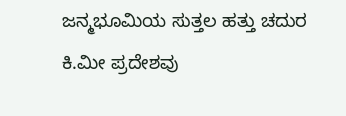ಜನ್ಮಭೂಮಿಯ ಸುತ್ತಲ ಹತ್ತು ಚದುರ ಕಿ.ಮೀ ಪ್ರದೇಶವು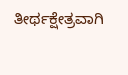ತೀರ್ಥಕ್ಷೇತ್ರವಾಗಿ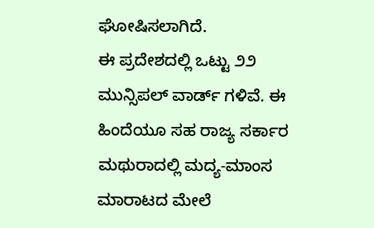ಘೋಷಿಸಲಾಗಿದೆ.
ಈ ಪ್ರದೇಶದಲ್ಲಿ ಒಟ್ಟು ೨೨ ಮುನ್ಸಿಪಲ್ ವಾರ್ಡ್ ಗಳಿವೆ. ಈ ಹಿಂದೆಯೂ ಸಹ ರಾಜ್ಯ ಸರ್ಕಾರ ಮಥುರಾದಲ್ಲಿ ಮದ್ಯ-ಮಾಂಸ ಮಾರಾಟದ ಮೇಲೆ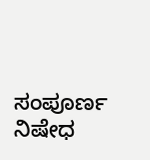ಸಂಪೂರ್ಣ ನಿಷೇಧ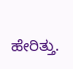ಹೇರಿತ್ತು.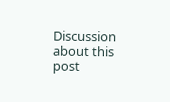Discussion about this post